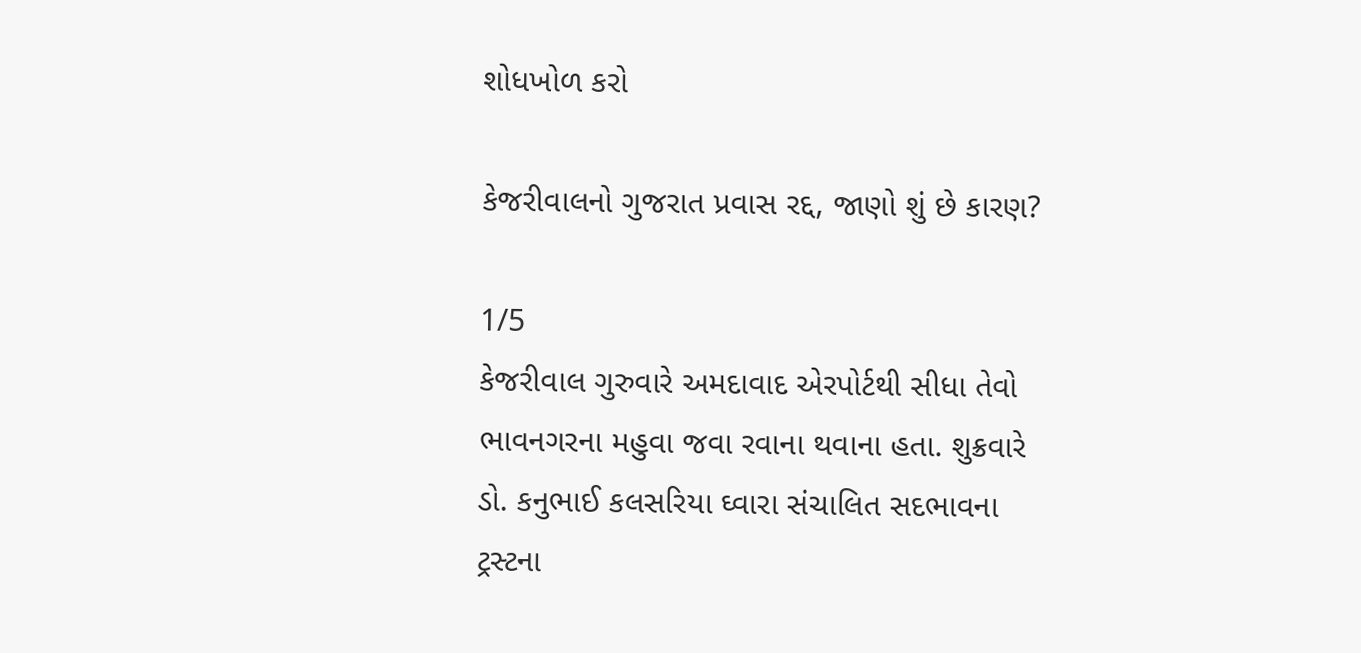શોધખોળ કરો

કેજરીવાલનો ગુજરાત પ્રવાસ રદ્દ, જાણો શું છે કારણ?

1/5
કેજરીવાલ ગુરુવારે અમદાવાદ એરપોર્ટથી સીધા તેવો ભાવનગરના મહુવા જવા રવાના થવાના હતા. શુક્રવારે ડો. કનુભાઈ કલસરિયા ઘ્વારા સંચાલિત સદભાવના ટ્રસ્ટના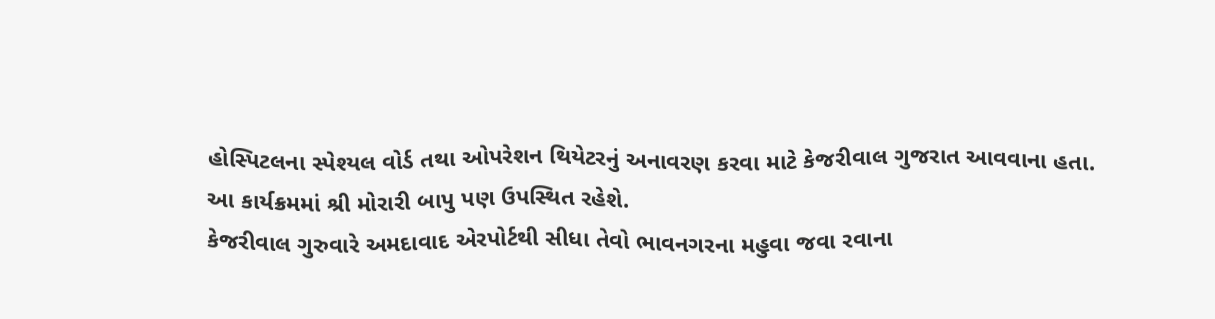હોસ્પિટલના સ્પેશ્યલ વોર્ડ તથા ઓપરેશન થિયેટરનું અનાવરણ કરવા માટે કેજરીવાલ ગુજરાત આવવાના હતા. આ કાર્યક્રમમાં શ્રી મોરારી બાપુ પણ ઉપસ્થિત રહેશે.
કેજરીવાલ ગુરુવારે અમદાવાદ એરપોર્ટથી સીધા તેવો ભાવનગરના મહુવા જવા રવાના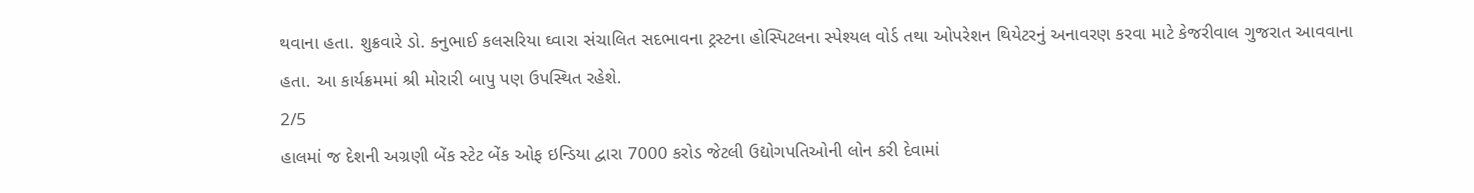થવાના હતા. શુક્રવારે ડો. કનુભાઈ કલસરિયા ઘ્વારા સંચાલિત સદભાવના ટ્રસ્ટના હોસ્પિટલના સ્પેશ્યલ વોર્ડ તથા ઓપરેશન થિયેટરનું અનાવરણ કરવા માટે કેજરીવાલ ગુજરાત આવવાના હતા. આ કાર્યક્રમમાં શ્રી મોરારી બાપુ પણ ઉપસ્થિત રહેશે.
2/5
હાલમાં જ દેશની અગ્રણી બેંક સ્ટેટ બેંક ઓફ ઇન્ડિયા દ્વારા 7000 કરોડ જેટલી ઉદ્યોગપતિઓની લોન કરી દેવામાં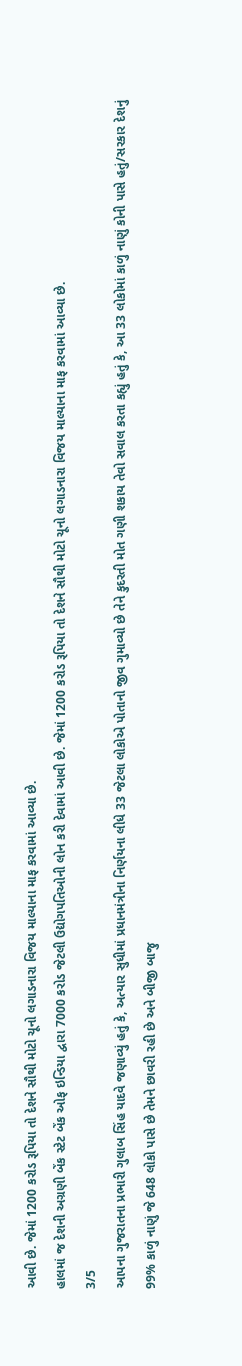આવી છે. જેમાં 1200 કરોડ રૂપિયા તો દેશને સૌથી મોટો ચૂનો લગાડનારા વિજય માલ્યાના માફ કરવામાં આવ્યા છે.
હાલમાં જ દેશની અગ્રણી બેંક સ્ટેટ બેંક ઓફ ઇન્ડિયા દ્વારા 7000 કરોડ જેટલી ઉદ્યોગપતિઓની લોન કરી દેવામાં આવી છે. જેમાં 1200 કરોડ રૂપિયા તો દેશને સૌથી મોટો ચૂનો લગાડનારા વિજય માલ્યાના માફ કરવામાં આવ્યા છે.
3/5
આપના ગુજરાતના પ્રભારી ગુલાબ સિંહ યાદવે જણાવ્યું હતું કે, અત્યાર સુધીમાં પ્રધાનમંત્રીના નિર્ણયના લીધે 33 જેટલા લોકોએ પોતાનો જીવ ગુમાવ્યો છે તેને કુદરતી મોત ગણી શકાય તેવો સવાલ કરતા કહ્યું હતું કે, આ 33 લોકોમાં કાળું નાણું કોની પાસે હતું/સરકાર દેશનું 99% કાળું નાણું જે 648 લોકો પાસે છે તેમને છાવરી રહી છે અને બીજી બાજુ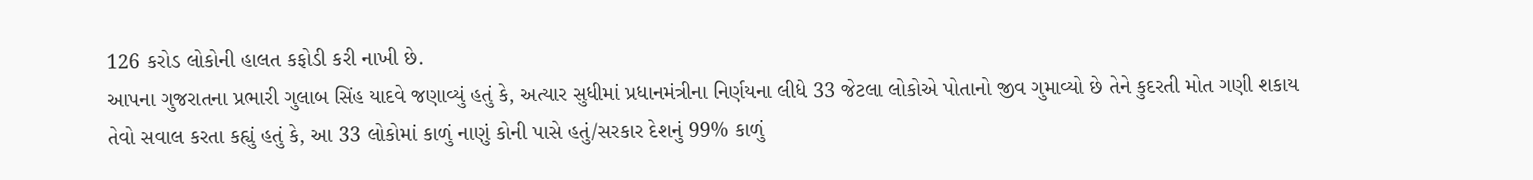126 કરોડ લોકોની હાલત કફોડી કરી નાખી છે.
આપના ગુજરાતના પ્રભારી ગુલાબ સિંહ યાદવે જણાવ્યું હતું કે, અત્યાર સુધીમાં પ્રધાનમંત્રીના નિર્ણયના લીધે 33 જેટલા લોકોએ પોતાનો જીવ ગુમાવ્યો છે તેને કુદરતી મોત ગણી શકાય તેવો સવાલ કરતા કહ્યું હતું કે, આ 33 લોકોમાં કાળું નાણું કોની પાસે હતું/સરકાર દેશનું 99% કાળું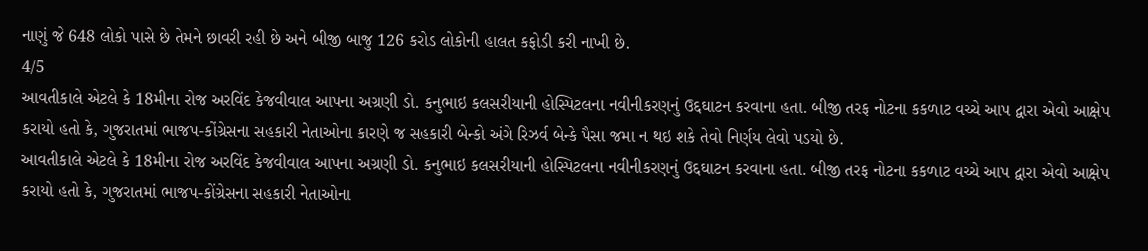નાણું જે 648 લોકો પાસે છે તેમને છાવરી રહી છે અને બીજી બાજુ 126 કરોડ લોકોની હાલત કફોડી કરી નાખી છે.
4/5
આવતીકાલે એટલે કે 18મીના રોજ અરવિંદ કેજવીવાલ આપના અગ્રણી ડો. કનુભાઇ કલસરીયાની હોસ્પિટલના નવીનીકરણનું ઉદ્દઘાટન કરવાના હતા. બીજી તરફ નોટના કકળાટ વચ્ચે આપ દ્વારા એવો આક્ષેપ કરાયો હતો કે, ગુજરાતમાં ભાજપ-કોંગ્રેસના સહકારી નેતાઓના કારણે જ સહકારી બેન્કો અંગે રિઝર્વ બેન્કે પૈસા જમા ન થઇ શકે તેવો નિર્ણય લેવો પડયો છે.
આવતીકાલે એટલે કે 18મીના રોજ અરવિંદ કેજવીવાલ આપના અગ્રણી ડો. કનુભાઇ કલસરીયાની હોસ્પિટલના નવીનીકરણનું ઉદ્દઘાટન કરવાના હતા. બીજી તરફ નોટના કકળાટ વચ્ચે આપ દ્વારા એવો આક્ષેપ કરાયો હતો કે, ગુજરાતમાં ભાજપ-કોંગ્રેસના સહકારી નેતાઓના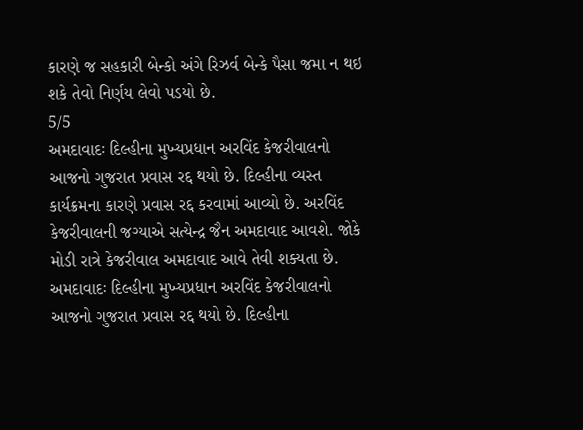કારણે જ સહકારી બેન્કો અંગે રિઝર્વ બેન્કે પૈસા જમા ન થઇ શકે તેવો નિર્ણય લેવો પડયો છે.
5/5
અમદાવાદઃ દિલ્હીના મુખ્યપ્રધાન અરવિંદ કેજરીવાલનો આજનો ગુજરાત પ્રવાસ રદ્દ થયો છે. દિલ્હીના વ્યસ્ત કાર્યક્રમના કારણે પ્રવાસ રદ્દ કરવામાં આવ્યો છે. અરવિંદ કેજરીવાલની જગ્યાએ સત્યેન્દ્ર જૈન અમદાવાદ આવશે. જોકે મોડી રાત્રે કેજરીવાલ અમદાવાદ આવે તેવી શક્યતા છે.
અમદાવાદઃ દિલ્હીના મુખ્યપ્રધાન અરવિંદ કેજરીવાલનો આજનો ગુજરાત પ્રવાસ રદ્દ થયો છે. દિલ્હીના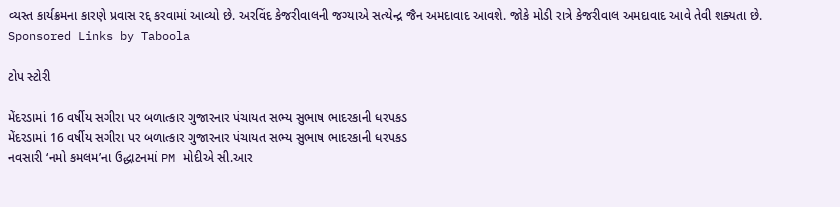વ્યસ્ત કાર્યક્રમના કારણે પ્રવાસ રદ્દ કરવામાં આવ્યો છે. અરવિંદ કેજરીવાલની જગ્યાએ સત્યેન્દ્ર જૈન અમદાવાદ આવશે. જોકે મોડી રાત્રે કેજરીવાલ અમદાવાદ આવે તેવી શક્યતા છે.
Sponsored Links by Taboola

ટોપ સ્ટોરી

મેંદરડામાં 16 વર્ષીય સગીરા પર બળાત્કાર ગુજારનાર પંચાયત સભ્ય સુભાષ ભાદરકાની ધરપકડ
મેંદરડામાં 16 વર્ષીય સગીરા પર બળાત્કાર ગુજારનાર પંચાયત સભ્ય સુભાષ ભાદરકાની ધરપકડ
નવસારી ‘નમો કમલમ’ના ઉદ્ધાટનમાં PM મોદીએ સી.આર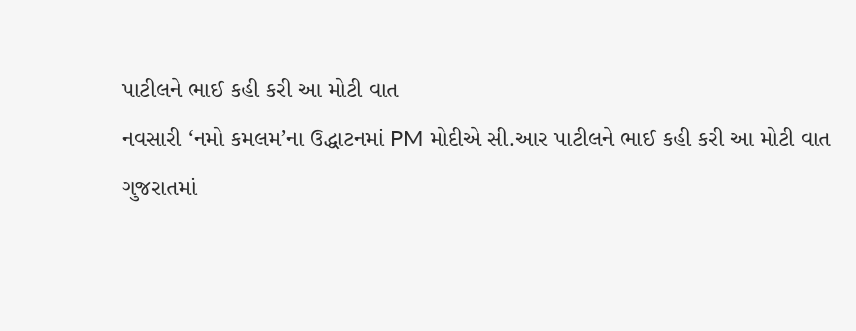પાટીલને ભાઈ કહી કરી આ મોટી વાત
નવસારી ‘નમો કમલમ’ના ઉદ્ધાટનમાં PM મોદીએ સી.આર પાટીલને ભાઈ કહી કરી આ મોટી વાત
ગુજરાતમાં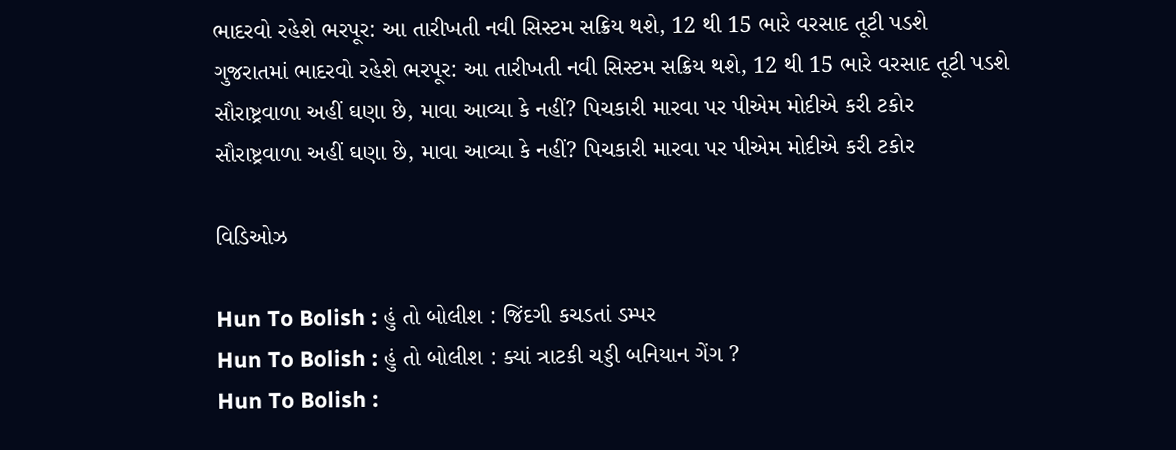ભાદરવો રહેશે ભરપૂર: આ તારીખતી નવી સિસ્ટમ સક્રિય થશે, 12 થી 15 ભારે વરસાદ તૂટી પડશે
ગુજરાતમાં ભાદરવો રહેશે ભરપૂર: આ તારીખતી નવી સિસ્ટમ સક્રિય થશે, 12 થી 15 ભારે વરસાદ તૂટી પડશે
સૌરાષ્ટ્રવાળા અહીં ઘણા છે, માવા આવ્યા કે નહીં? પિચકારી મારવા પર પીએમ મોદીએ કરી ટકોર
સૌરાષ્ટ્રવાળા અહીં ઘણા છે, માવા આવ્યા કે નહીં? પિચકારી મારવા પર પીએમ મોદીએ કરી ટકોર

વિડિઓઝ

Hun To Bolish : હું તો બોલીશ : જિંદગી કચડતાં ડમ્પર
Hun To Bolish : હું તો બોલીશ : ક્યાં ત્રાટકી ચડ્ડી બનિયાન ગેંગ ?
Hun To Bolish :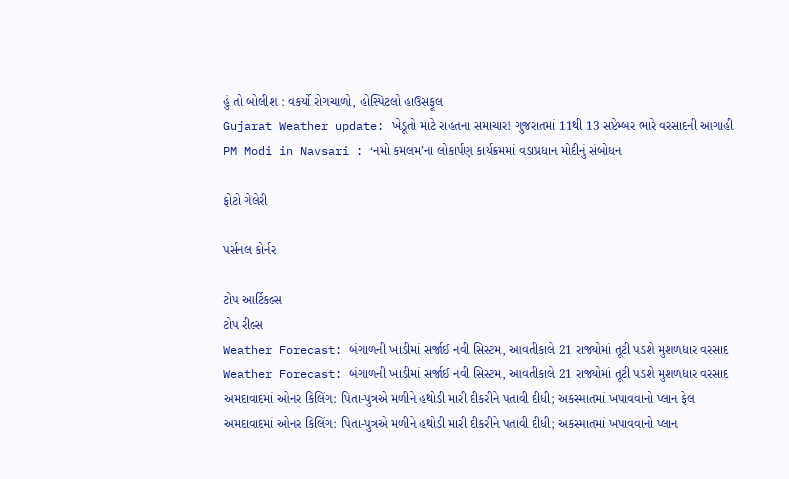હું તો બોલીશ : વકર્યો રોગચાળો, હોસ્પિટલો હાઉસફૂલ
Gujarat Weather update: ખેડૂતો માટે રાહતના સમાચાર! ગુજરાતમાં 11થી 13 સપ્ટેમ્બર ભારે વરસાદની આગાહી
PM Modi in Navsari : ‘નમો કમલમ’ના લોકાર્પણ કાર્યક્રમમાં વડાપ્રધાન મોદીનું સંબોધન

ફોટો ગેલેરી

પર્સનલ કોર્નર

ટોપ આર્ટિકલ્સ
ટોપ રીલ્સ
Weather Forecast: બંગાળની ખાડીમાં સર્જાઈ નવી સિસ્ટમ, આવતીકાલે 21 રાજ્યોમાં તૂટી પડશે મુશળધાર વરસાદ
Weather Forecast: બંગાળની ખાડીમાં સર્જાઈ નવી સિસ્ટમ, આવતીકાલે 21 રાજ્યોમાં તૂટી પડશે મુશળધાર વરસાદ
અમદાવાદમાં ઓનર કિલિંગ: પિતા-પુત્રએ મળીને હથોડી મારી દીકરીને પતાવી દીધી; અકસ્માતમાં ખપાવવાનો પ્લાન ફેલ
અમદાવાદમાં ઓનર કિલિંગ: પિતા-પુત્રએ મળીને હથોડી મારી દીકરીને પતાવી દીધી; અકસ્માતમાં ખપાવવાનો પ્લાન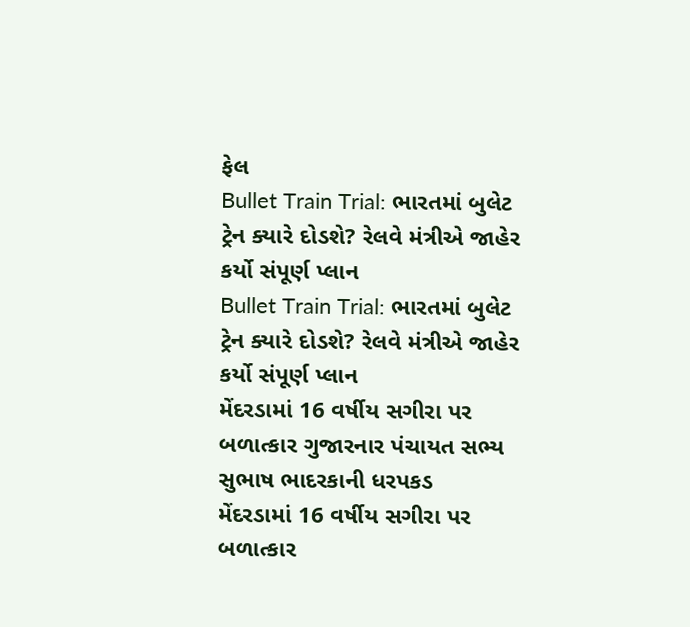ફેલ
Bullet Train Trial: ભારતમાં બુલેટ ટ્રેન ક્યારે દોડશે? રેલવે મંત્રીએ જાહેર કર્યો સંપૂર્ણ પ્લાન
Bullet Train Trial: ભારતમાં બુલેટ ટ્રેન ક્યારે દોડશે? રેલવે મંત્રીએ જાહેર કર્યો સંપૂર્ણ પ્લાન
મેંદરડામાં 16 વર્ષીય સગીરા પર બળાત્કાર ગુજારનાર પંચાયત સભ્ય સુભાષ ભાદરકાની ધરપકડ
મેંદરડામાં 16 વર્ષીય સગીરા પર બળાત્કાર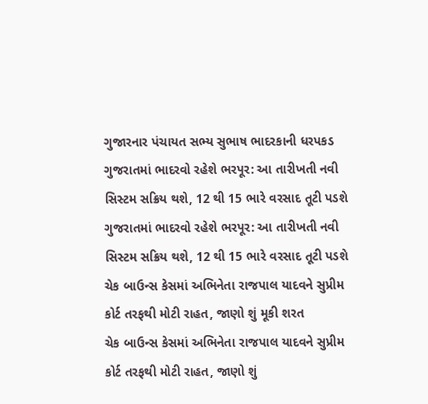ગુજારનાર પંચાયત સભ્ય સુભાષ ભાદરકાની ધરપકડ
ગુજરાતમાં ભાદરવો રહેશે ભરપૂર: આ તારીખતી નવી સિસ્ટમ સક્રિય થશે, 12 થી 15 ભારે વરસાદ તૂટી પડશે
ગુજરાતમાં ભાદરવો રહેશે ભરપૂર: આ તારીખતી નવી સિસ્ટમ સક્રિય થશે, 12 થી 15 ભારે વરસાદ તૂટી પડશે
ચેક બાઉન્સ કેસમાં અભિનેતા રાજપાલ યાદવને સુપ્રીમ કોર્ટ તરફથી મોટી રાહત, જાણો શું મૂકી શરત
ચેક બાઉન્સ કેસમાં અભિનેતા રાજપાલ યાદવને સુપ્રીમ કોર્ટ તરફથી મોટી રાહત, જાણો શું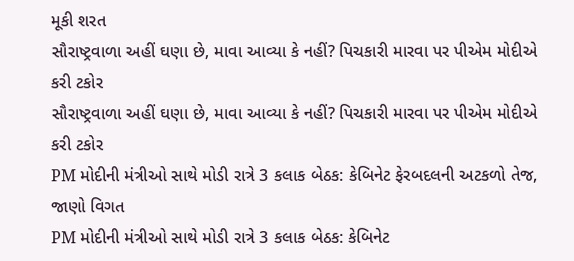મૂકી શરત
સૌરાષ્ટ્રવાળા અહીં ઘણા છે, માવા આવ્યા કે નહીં? પિચકારી મારવા પર પીએમ મોદીએ કરી ટકોર
સૌરાષ્ટ્રવાળા અહીં ઘણા છે, માવા આવ્યા કે નહીં? પિચકારી મારવા પર પીએમ મોદીએ કરી ટકોર
PM મોદીની મંત્રીઓ સાથે મોડી રાત્રે 3 કલાક બેઠક: કેબિનેટ ફેરબદલની અટકળો તેજ, જાણો વિગત
PM મોદીની મંત્રીઓ સાથે મોડી રાત્રે 3 કલાક બેઠક: કેબિનેટ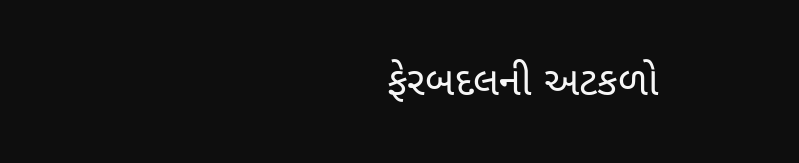ફેરબદલની અટકળો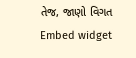તેજ, જાણો વિગત
Embed widget